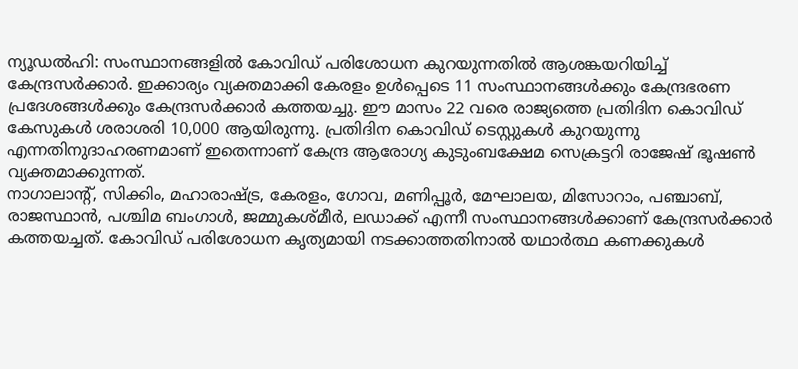ന്യൂഡൽഹി: സംസ്ഥാനങ്ങളിൽ കോവിഡ് പരിശോധന കുറയുന്നതിൽ ആശങ്കയറിയിച്ച് കേന്ദ്രസർക്കാർ. ഇക്കാര്യം വ്യക്തമാക്കി കേരളം ഉൾപ്പെടെ 11 സംസ്ഥാനങ്ങൾക്കും കേന്ദ്രഭരണ പ്രദേശങ്ങൾക്കും കേന്ദ്രസർക്കാർ കത്തയച്ചു. ഈ മാസം 22 വരെ രാജ്യത്തെ പ്രതിദിന കൊവിഡ് കേസുകൾ ശരാശരി 10,000 ആയിരുന്നു. പ്രതിദിന കൊവിഡ് ടെസ്റ്റുകൾ കുറയുന്നു എന്നതിനുദാഹരണമാണ് ഇതെന്നാണ് കേന്ദ്ര ആരോഗ്യ കുടുംബക്ഷേമ സെക്രട്ടറി രാജേഷ് ഭൂഷൺ വ്യക്തമാക്കുന്നത്.
നാഗാലാന്റ്, സിക്കിം, മഹാരാഷ്ട്ര, കേരളം, ഗോവ, മണിപ്പൂർ, മേഘാലയ, മിസോറാം, പഞ്ചാബ്, രാജസ്ഥാൻ, പശ്ചിമ ബംഗാൾ, ജമ്മുകശ്മീർ, ലഡാക്ക് എന്നീ സംസ്ഥാനങ്ങൾക്കാണ് കേന്ദ്രസർക്കാർ കത്തയച്ചത്. കോവിഡ് പരിശോധന കൃത്യമായി നടക്കാത്തതിനാൽ യഥാർത്ഥ കണക്കുകൾ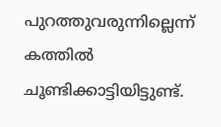പുറത്തുവരുന്നില്ലെന്ന് കത്തിൽ ചൂണ്ടിക്കാട്ടിയിട്ടുണ്ട്.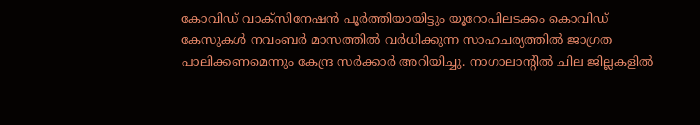കോവിഡ് വാക്സിനേഷൻ പൂർത്തിയായിട്ടും യൂറോപിലടക്കം കൊവിഡ് കേസുകൾ നവംബർ മാസത്തിൽ വർധിക്കുന്ന സാഹചര്യത്തിൽ ജാഗ്രത പാലിക്കണമെന്നും കേന്ദ്ര സർക്കാർ അറിയിച്ചു. നാഗാലാന്റിൽ ചില ജില്ലകളിൽ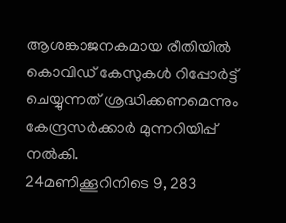ആശങ്കാജനകമായ രീതിയിൽ കൊവിഡ് കേസുകൾ റിപ്പോർട്ട് ചെയ്യുന്നത് ശ്രദ്ധിക്കണമെന്നും കേന്ദ്രസർക്കാർ മുന്നറിയിപ്പ് നൽകി.
24മണിക്കൂറിനിടെ 9, 283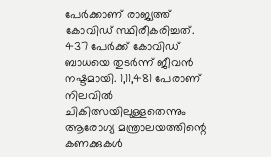പേർക്കാണ് രാജ്യത്ത് കോവിഡ് സ്ഥിരീകരിച്ചത്. 437 പേർക്ക് കോവിഡ് ബാധയെ തുടർന്ന് ജീവൻ നഷ്ടമായി. 1,11,481 പേരാണ് നിലവിൽ ചികിത്സയിലുള്ളതെന്നും ആരോഗ്യ മന്ത്രാലയത്തിന്റെ കണക്കുകൾ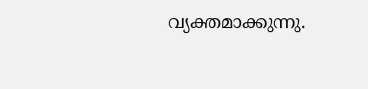വ്യക്തമാക്കുന്നു.